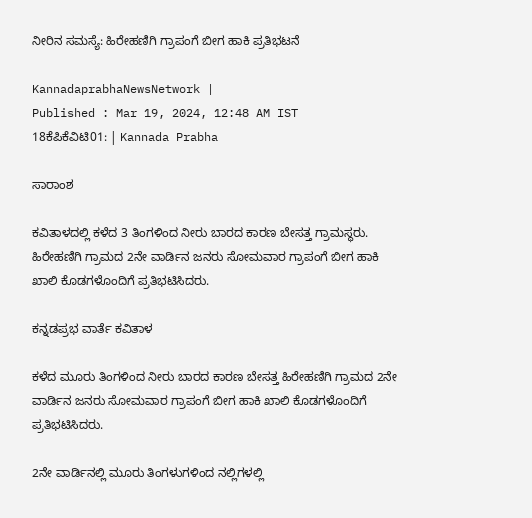ನೀರಿನ ಸಮಸ್ಯೆ: ಹಿರೇಹಣಿಗಿ ಗ್ರಾಪಂಗೆ ಬೀಗ ಹಾಕಿ ಪ್ರತಿಭಟನೆ

KannadaprabhaNewsNetwork |
Published : Mar 19, 2024, 12:48 AM IST
18ಕೆಪಿಕೆವಿಟಿ01: | Kannada Prabha

ಸಾರಾಂಶ

ಕವಿತಾಳದಲ್ಲಿ ಕಳೆದ 3 ತಿಂಗಳಿಂದ ನೀರು ಬಾರದ ಕಾರಣ ಬೇಸತ್ತ ಗ್ರಾಮಸ್ಥರು. ಹಿರೇಹಣಿಗಿ ಗ್ರಾಮದ 2ನೇ ವಾರ್ಡಿನ ಜನರು ಸೋಮವಾರ ಗ್ರಾಪಂಗೆ ಬೀಗ ಹಾಕಿ ಖಾಲಿ ಕೊಡಗಳೊಂದಿಗೆ ಪ್ರತಿಭಟಿಸಿದರು.

ಕನ್ನಡಪ್ರಭ ವಾರ್ತೆ ಕವಿತಾಳ

ಕಳೆದ ಮೂರು ತಿಂಗಳಿಂದ ನೀರು ಬಾರದ ಕಾರಣ ಬೇಸತ್ತ ಹಿರೇಹಣಿಗಿ ಗ್ರಾಮದ 2ನೇ ವಾರ್ಡಿನ ಜನರು ಸೋಮವಾರ ಗ್ರಾಪಂಗೆ ಬೀಗ ಹಾಕಿ ಖಾಲಿ ಕೊಡಗಳೊಂದಿಗೆ ಪ್ರತಿಭಟಿಸಿದರು.

2ನೇ ವಾರ್ಡಿನಲ್ಲಿ ಮೂರು ತಿಂಗಳುಗಳಿಂದ ನಲ್ಲಿಗಳಲ್ಲಿ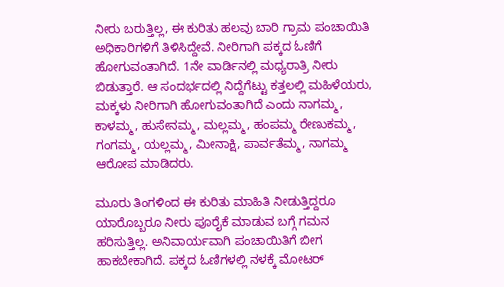ನೀರು ಬರುತ್ತಿಲ್ಲ, ಈ ಕುರಿತು ಹಲವು ಬಾರಿ ಗ್ರಾಮ ಪಂಚಾಯಿತಿ ಅಧಿಕಾರಿಗಳಿಗೆ ತಿಳಿಸಿದ್ದೇವೆ. ನೀರಿಗಾಗಿ ಪಕ್ಕದ ಓಣಿಗೆ ಹೋಗುವಂತಾಗಿದೆ. 1ನೇ ವಾರ್ಡಿನಲ್ಲಿ ಮಧ್ಯರಾತ್ರಿ ನೀರು ಬಿಡುತ್ತಾರೆ. ಆ ಸಂದರ್ಭದಲ್ಲಿ ನಿದ್ದೆಗೆಟ್ಟು ಕತ್ತಲಲ್ಲಿ ಮಹಿಳೆಯರು, ಮಕ್ಕಳು ನೀರಿಗಾಗಿ ಹೋಗುವಂತಾಗಿದೆ ಎಂದು ನಾಗಮ್ಮ, ಕಾಳಮ್ಮ, ಹುಸೇನಮ್ಮ, ಮಲ್ಲಮ್ಮ, ಹಂಪಮ್ಮ ರೇಣುಕಮ್ಮ, ಗಂಗಮ್ಮ, ಯಲ್ಲಮ್ಮ, ಮೀನಾಕ್ಷಿ, ಪಾರ್ವತೆಮ್ಮ, ನಾಗಮ್ಮ ಆರೋಪ ಮಾಡಿದರು.

ಮೂರು ತಿಂಗಳಿಂದ ಈ ಕುರಿತು ಮಾಹಿತಿ ನೀಡುತ್ತಿದ್ದರೂ ಯಾರೊಬ್ಬರೂ ನೀರು ಪೂರೈಕೆ ಮಾಡುವ ಬಗ್ಗೆ ಗಮನ ಹರಿಸುತ್ತಿಲ್ಲ. ಅನಿವಾರ್ಯವಾಗಿ ಪಂಚಾಯಿತಿಗೆ ಬೀಗ ಹಾಕಬೇಕಾಗಿದೆ. ಪಕ್ಕದ ಓಣಿಗಳಲ್ಲಿ ನಳಕ್ಕೆ ಮೋಟರ್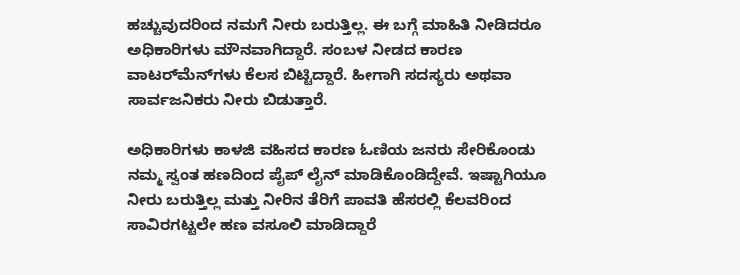ಹಚ್ಚುವುದರಿಂದ ನಮಗೆ ನೀರು ಬರುತ್ತಿಲ್ಲ. ಈ ಬಗ್ಗೆ ಮಾಹಿತಿ ನೀಡಿದರೂ ಅಧಿಕಾರಿಗಳು ಮೌನವಾಗಿದ್ದಾರೆ. ಸಂಬಳ ನೀಡದ ಕಾರಣ ವಾಟರ್‌ಮೆನ್‌ಗಳು ಕೆಲಸ ಬಿಟ್ಟಿದ್ದಾರೆ. ಹೀಗಾಗಿ ಸದಸ್ಯರು ಅಥವಾ ಸಾರ್ವಜನಿಕರು ನೀರು ಬಿಡುತ್ತಾರೆ.

ಅಧಿಕಾರಿಗಳು ಕಾಳಜಿ ವಹಿಸದ ಕಾರಣ ಓಣಿಯ ಜನರು ಸೇರಿಕೊಂಡು ನಮ್ಮ ಸ್ವಂತ ಹಣದಿಂದ ಪೈಪ್ ಲೈನ್ ಮಾಡಿಕೊಂಡಿದ್ದೇವೆ. ಇಷ್ಟಾಗಿಯೂ ನೀರು ಬರುತ್ತಿಲ್ಲ ಮತ್ತು ನೀರಿನ ತೆರಿಗೆ ಪಾವತಿ ಹೆಸರಲ್ಲಿ ಕೆಲವರಿಂದ ಸಾವಿರಗಟ್ಟಲೇ ಹಣ ವಸೂಲಿ ಮಾಡಿದ್ದಾರೆ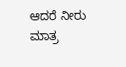ಆದರೆ ನೀರು ಮಾತ್ರ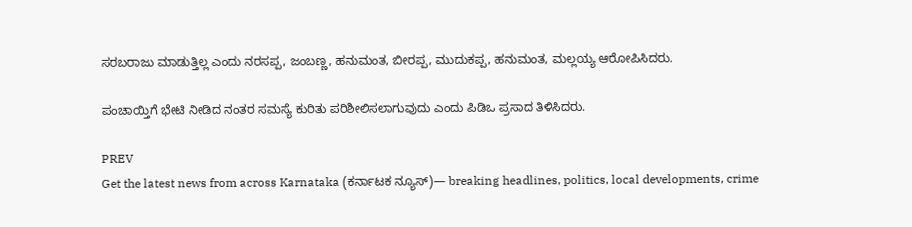ಸರಬರಾಜು ಮಾಡುತ್ತಿಲ್ಲ ಎಂದು ನರಸಪ್ಪ, ಜಂಬಣ್ಣ, ಹನುಮಂತ, ಬೀರಪ್ಪ, ಮುದುಕಪ್ಪ, ಹನುಮಂತ, ಮಲ್ಲಯ್ಯ ಆರೋಪಿಸಿದರು.

ಪಂಚಾಯ್ತಿಗೆ ಭೇಟಿ ನೀಡಿದ ನಂತರ ಸಮಸ್ಯೆ ಕುರಿತು ಪರಿಶೀಲಿಸಲಾಗುವುದು ಎಂದು ಪಿಡಿಒ ಪ್ರಸಾದ ತಿಳಿಸಿದರು.

PREV
Get the latest news from across Karnataka (ಕರ್ನಾಟಕ ನ್ಯೂಸ್)— breaking headlines, politics, local developments, crime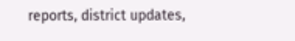reports, district updates,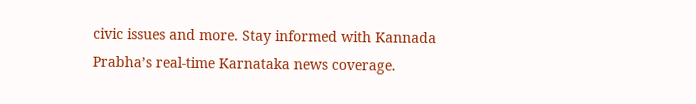civic issues and more. Stay informed with Kannada Prabha’s real‑time Karnataka news coverage.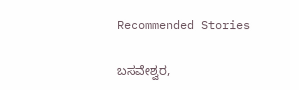Recommended Stories

ಬಸವೇಶ್ವರ,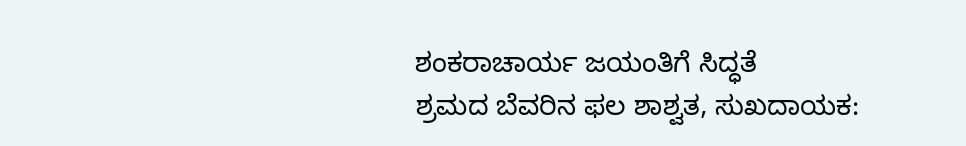ಶಂಕರಾಚಾರ್ಯ ಜಯಂತಿಗೆ ಸಿದ್ಧತೆ
ಶ್ರಮದ ಬೆವರಿನ ಫಲ ಶಾಶ್ವತ, ಸುಖದಾಯಕ: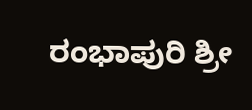ರಂಭಾಪುರಿ ಶ್ರೀ